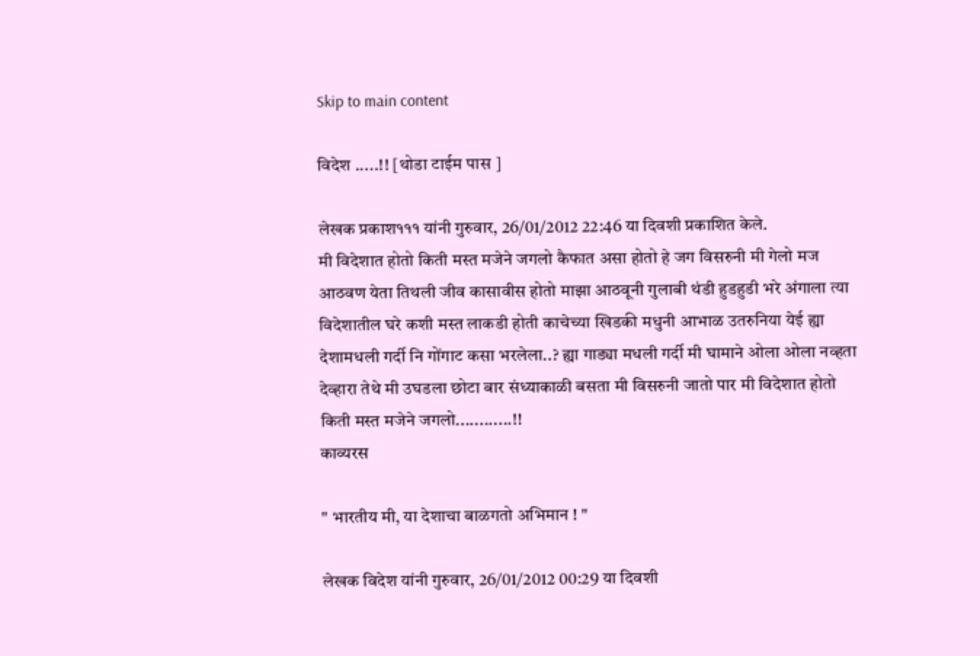Skip to main content

विदेश .....!! [थोडा टाईम पास ]

लेखक प्रकाश१११ यांनी गुरुवार, 26/01/2012 22:46 या दिवशी प्रकाशित केले.
मी विदेशात होतो किती मस्त मजेने जगलो कैफात असा होतो हे जग विसरुनी मी गेलो मज आठवण येता तिथली जीव कासावीस होतो माझा आठवूनी गुलाबी थंडी हुडहुडी भरे अंगाला त्या विदेशातील घरे कशी मस्त लाकडी होती काचेच्या खिडकी मधुनी आभाळ उतरुनिया येई ह्या देशामधली गर्दी नि गोंगाट कसा भरलेला..? ह्या गाड्या मधली गर्दी मी घामाने ओला ओला नव्हता देव्हारा तेथे मी उघडला छोटा बार संध्याकाळी बसता मी विसरुनी जातो पार मी विदेशात होतो किती मस्त मजेने जगलो............!!
काव्यरस

" भारतीय मी, या देशाचा बाळगतो अभिमान ! "

लेखक विदेश यांनी गुरुवार, 26/01/2012 00:29 या दिवशी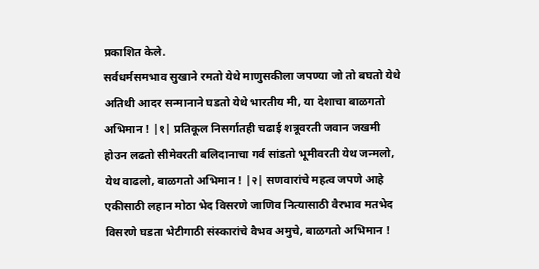प्रकाशित केले.
सर्वधर्मसमभाव सुखाने रमतो येथे माणुसकीला जपण्या जो तो बघतो येथे अतिथी आदर सन्मानाने घडतो येथे भारतीय मी, या देशाचा बाळगतो अभिमान ! |१| प्रतिकूल निसर्गातही चढाई शत्रूवरती जवान जखमी होउन लढतो सीमेवरती बलिदानाचा गर्व सांडतो भूमीवरती येथ जन्मलो, येथ वाढलो, बाळगतो अभिमान ! |२| सणवारांचे महत्व जपणे आहे एकीसाठी लहान मोठा भेद विसरणे जाणिव नित्यासाठी वैरभाव मतभेद विसरणे घडता भेटीगाठी संस्कारांचे वैभव अमुचे, बाळगतो अभिमान !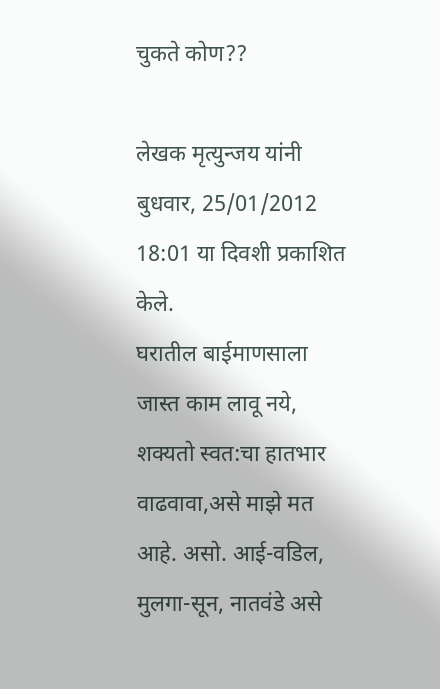चुकते कोण??

लेखक मृत्युन्जय यांनी बुधवार, 25/01/2012 18:01 या दिवशी प्रकाशित केले.
घरातील बाईमाणसाला जास्त काम लावू नये, शक्यतो स्वत:चा हातभार वाढवावा,असे माझे मत आहे. असो. आई-वडिल, मुलगा-सून, नातवंडे असे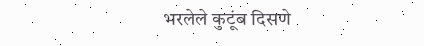भरलेले कुटूंब दिसणे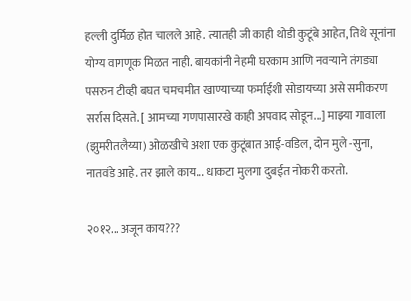हल्ली दुर्मिळ होत चालले आहे. त्यातही जी काही थोडी कुटूंबे आहेत, तिथे सूनांना योग्य वागणूक मिळत नाही. बायकांनी नेहमी घरकाम आणि नवर्‍याने तंगड्या पसरुन टीव्ही बघत चमचमीत खाण्याच्या फर्माईशी सोडायच्या असे समीकरण सर्रास दिसते. [ आमच्या गणपासारखे काही अपवाद सोडून...] माझ्या गावाला (झुमरीतलैय्या) ओळखीचे अशा एक कुटूंबात आई-वडिल, दोन मुले -सुना, नातवंडे आहे. तर झाले काय... धाकटा मुलगा दुबईत नोकरी करतो.

२०१२... अजून काय???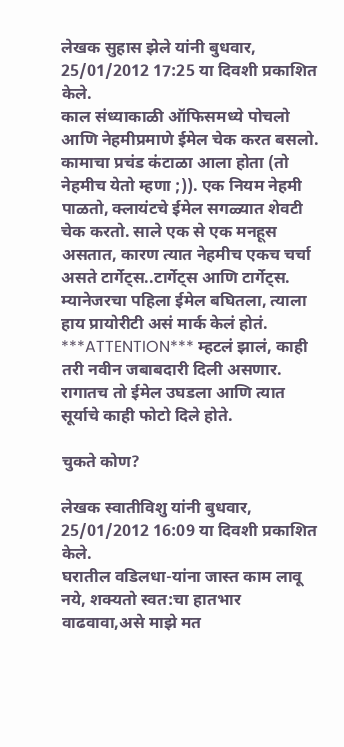लेखक सुहास झेले यांनी बुधवार, 25/01/2012 17:25 या दिवशी प्रकाशित केले.
काल संध्याकाळी ऑफिसमध्ये पोचलो आणि नेहमीप्रमाणे ईमेल चेक करत बसलो. कामाचा प्रचंड कंटाळा आला होता (तो नेहमीच येतो म्हणा ;)). एक नियम नेहमी पाळतो, क्लायंटचे ईमेल सगळ्यात शेवटी चेक करतो. साले एक से एक मनहूस असतात, कारण त्यात नेहमीच एकच चर्चा असते टार्गेट्स..टार्गेट्स आणि टार्गेट्स. म्यानेजरचा पहिला ईमेल बघितला, त्याला हाय प्रायोरीटी असं मार्क केलं होतं. ***ATTENTION*** म्हटलं झालं, काही तरी नवीन जबाबदारी दिली असणार. रागातच तो ईमेल उघडला आणि त्यात सूर्याचे काही फोटो दिले होते.

चुकते कोण?

लेखक स्वातीविशु यांनी बुधवार, 25/01/2012 16:09 या दिवशी प्रकाशित केले.
घरातील वडिलधा-यांना जास्त काम लावू नये, शक्यतो स्वत:चा हातभार वाढवावा,असे माझे मत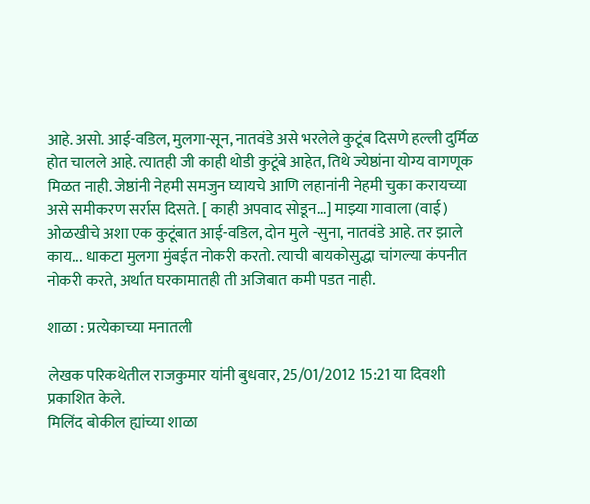आहे. असो. आई-वडिल, मुलगा-सून, नातवंडे असे भरलेले कुटूंब दिसणे हल्ली दुर्मिळ होत चालले आहे. त्यातही जी काही थोडी कुटूंबे आहेत, तिथे ज्येष्ठांना योग्य वागणूक मिळत नाही. जेष्ठांनी नेहमी समजुन घ्यायचे आणि लहानांनी नेहमी चुका करायच्या असे समीकरण सर्रास दिसते. [ काही अपवाद सोडून...] माझ्या गावाला (वाई) ओळखीचे अशा एक कुटूंबात आई-वडिल, दोन मुले -सुना, नातवंडे आहे. तर झाले काय... धाकटा मुलगा मुंबईत नोकरी करतो. त्याची बायकोसुद्धा चांगल्या कंपनीत नोकरी करते, अर्थात घरकामातही ती अजिबात कमी पडत नाही.

शाळा : प्रत्येकाच्या मनातली

लेखक परिकथेतील राजकुमार यांनी बुधवार, 25/01/2012 15:21 या दिवशी प्रकाशित केले.
मिलिंद बोकील ह्यांच्या शाळा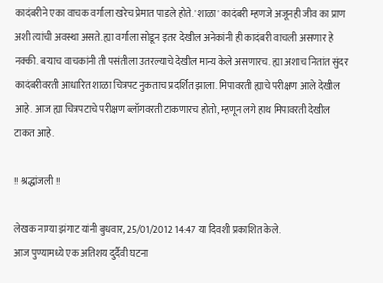कादंबरीने एका वाचक वर्गाला खरेच प्रेमात पाडले होते. 'शाळा' कादंबरी म्हणजे अजूनही जीव का प्राण अशी त्यांची अवस्था असते. ह्या वर्गाला सोडून इतर देखील अनेकांनी ही कादंबरी वाचली असणार हे नक्की. बर्‍याच वाचकांनी ती पसंतीला उतरल्याचे देखील मान्य केले असणारच. ह्या अशाच नितांत सुंदर कादंबरीवरती आधारित शाळा चित्रपट नुकताच प्रदर्शित झाला. मिपावरती ह्याचे परीक्षण आले देखील आहे. आज ह्या चित्रपटाचे परीक्षण ब्लॉगवरती टाकणारच होतो, म्हणून लगे हाथ मिपावरती देखील टाकत आहे.

!! श्रद्धांजली !!

लेखक नाम्या झंगाट यांनी बुधवार, 25/01/2012 14:47 या दिवशी प्रकाशित केले.
आज पुण्यामध्ये एक अतिशय दुर्दैवी घटना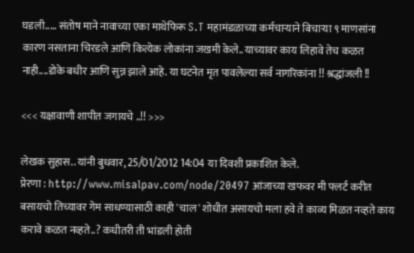घडली..... संतोष माने नावाच्या एका माथेफिरू S.T महामंडळाच्या कर्मचाऱ्याने बिचाऱ्या ९ माणसांना कारण नसताना चिरडले आणि कित्येक लोकांना जखमी केले.. याच्यावर काय लिहावे तेच कळत नाही....डोके बधीर आणि सुन्न झाले आहे. या घटनेत मृत पावलेल्या सर्व नागरिकांना !! श्रद्धांजली !!

<<< यक्षावाणी शापीत जगायचे ..!! >>>

लेखक सुहास.. यांनी बुधवार, 25/01/2012 14:04 या दिवशी प्रकाशित केले.
प्रेरणा : http://www.misalpav.com/node/20497 आंजाच्या खफवर मी फ्लर्ट करीत बसायचो तिच्यावर गेम साधण्यासाठी काही 'चाल' शोधीत असायचो मला हवे ते काव्य मिळत नव्हते काय करावे कळत नव्हते..? कधीतरी ती भांडली होती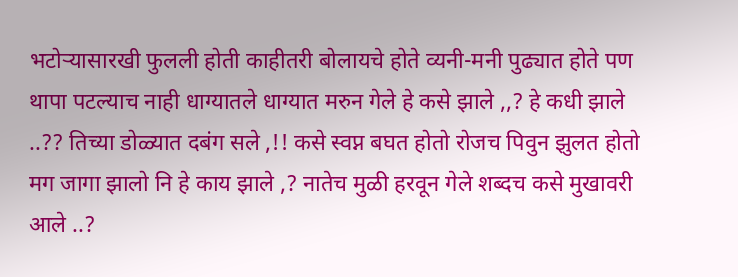भटोर्‍यासारखी फुलली होती काहीतरी बोलायचे होते व्यनी-मनी पुढ्यात होते पण थापा पटल्याच नाही धाग्यातले धाग्यात मरुन गेले हे कसे झाले ,,? हे कधी झाले ..?? तिच्या डोळ्यात दबंग सले ,!! कसे स्वप्न बघत होतो रोजच पिवुन झुलत होतो मग जागा झालो नि हे काय झाले ,? नातेच मुळी हरवून गेले शब्दच कसे मुखावरी आले ..?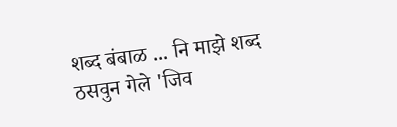शब्द बंबाळ ... नि माझे शब्द ठसवुन गेले 'जिव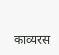काव्यरस